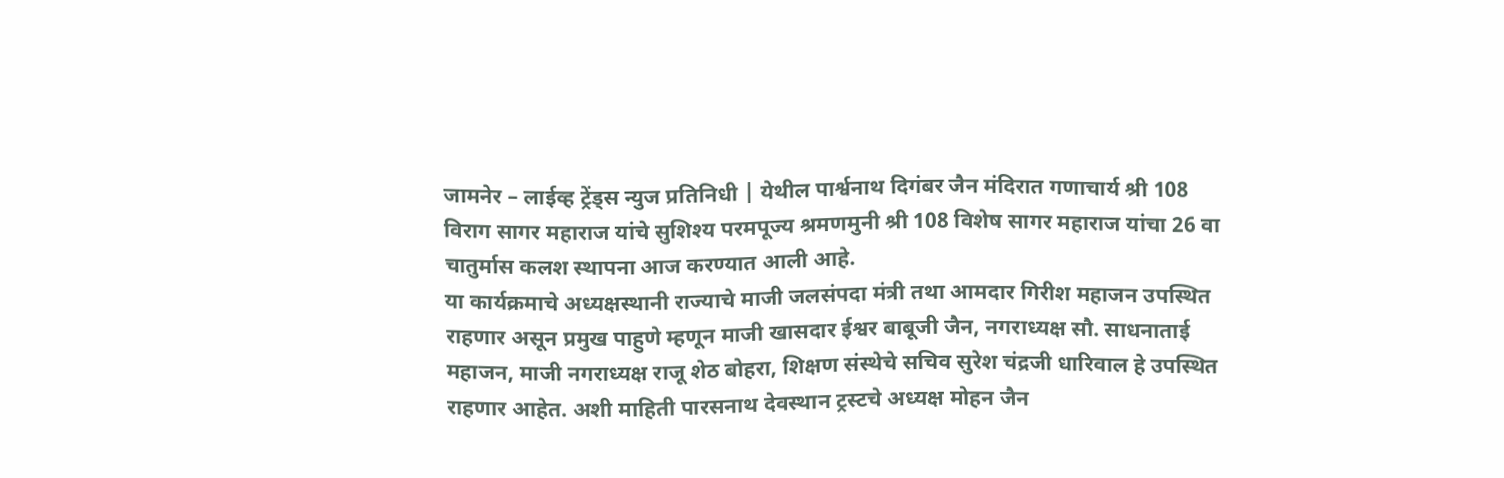जामनेर – लाईव्ह ट्रेंड्स न्युज प्रतिनिधी | येथील पार्श्वनाथ दिगंबर जैन मंदिरात गणाचार्य श्री 108 विराग सागर महाराज यांचे सुशिश्य परमपूज्य श्रमणमुनी श्री 108 विशेष सागर महाराज यांचा 26 वा चातुर्मास कलश स्थापना आज करण्यात आली आहे.
या कार्यक्रमाचे अध्यक्षस्थानी राज्याचे माजी जलसंपदा मंत्री तथा आमदार गिरीश महाजन उपस्थित राहणार असून प्रमुख पाहुणे म्हणून माजी खासदार ईश्वर बाबूजी जैन, नगराध्यक्ष सौ. साधनाताई महाजन, माजी नगराध्यक्ष राजू शेठ बोहरा, शिक्षण संस्थेचे सचिव सुरेश चंद्रजी धारिवाल हे उपस्थित राहणार आहेत. अशी माहिती पारसनाथ देवस्थान ट्रस्टचे अध्यक्ष मोहन जैन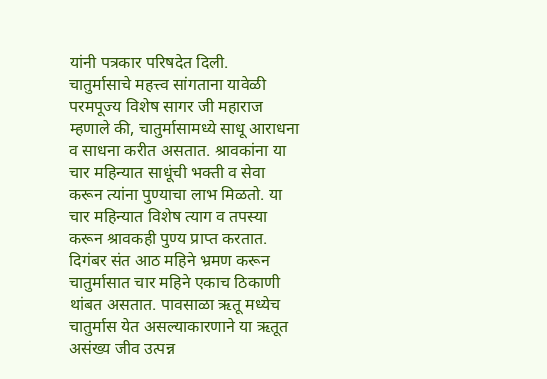यांनी पत्रकार परिषदेत दिली.
चातुर्मासाचे महत्त्व सांगताना यावेळी परमपूज्य विशेष सागर जी महाराज म्हणाले की, चातुर्मासामध्ये साधू आराधना व साधना करीत असतात. श्रावकांना या चार महिन्यात साधूंची भक्ती व सेवा करून त्यांना पुण्याचा लाभ मिळतो. या चार महिन्यात विशेष त्याग व तपस्या करून श्रावकही पुण्य प्राप्त करतात.
दिगंबर संत आठ महिने भ्रमण करून चातुर्मासात चार महिने एकाच ठिकाणी थांबत असतात. पावसाळा ऋतू मध्येच चातुर्मास येत असल्याकारणाने या ऋतूत असंख्य जीव उत्पन्न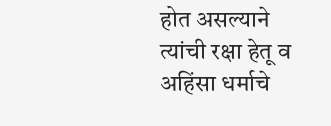होत असल्याने त्यांची रक्षा हेतू व अहिंसा धर्माचे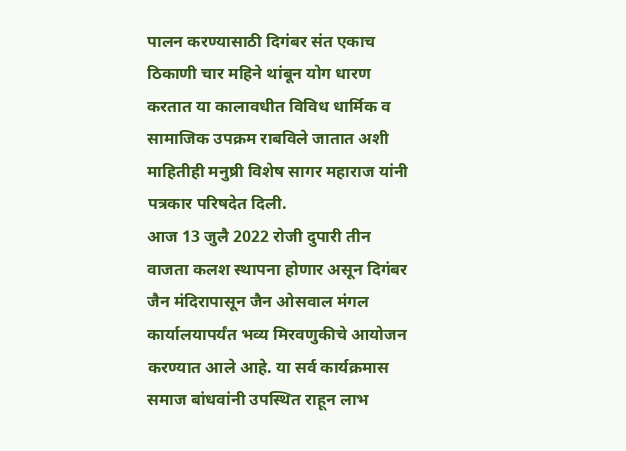पालन करण्यासाठी दिगंबर संत एकाच ठिकाणी चार महिने थांबून योग धारण करतात या कालावधीत विविध धार्मिक व सामाजिक उपक्रम राबविले जातात अशी माहितीही मनुष्री विशेष सागर महाराज यांनी पत्रकार परिषदेत दिली.
आज 13 जुलै 2022 रोजी दुपारी तीन वाजता कलश स्थापना होणार असून दिगंबर जैन मंदिरापासून जैन ओसवाल मंगल कार्यालयापर्यंत भव्य मिरवणुकीचे आयोजन करण्यात आले आहे. या सर्व कार्यक्रमास समाज बांधवांनी उपस्थित राहून लाभ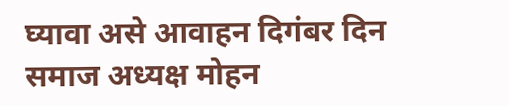घ्यावा असे आवाहन दिगंबर दिन समाज अध्यक्ष मोहन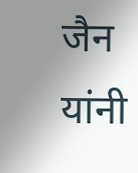जैन यांनी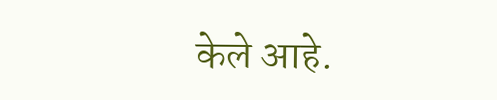केले आहे.